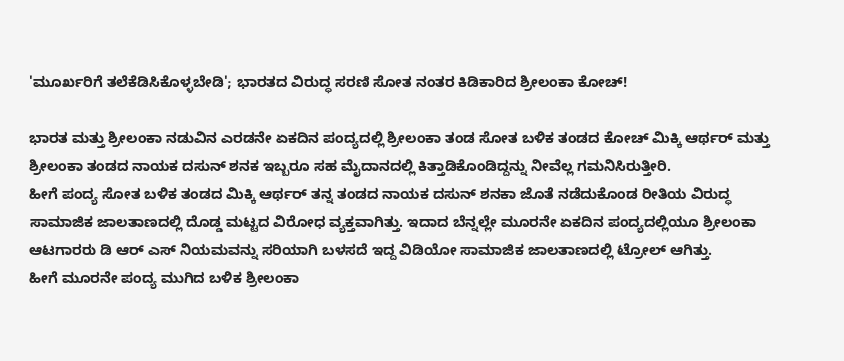'ಮೂರ್ಖರಿಗೆ ತಲೆಕೆಡಿಸಿಕೊಳ್ಳಬೇಡಿ'; ಭಾರತದ ವಿರುದ್ಧ ಸರಣಿ ಸೋತ ನಂತರ ಕಿಡಿಕಾರಿದ ಶ್ರೀಲಂಕಾ ಕೋಚ್!

ಭಾರತ ಮತ್ತು ಶ್ರೀಲಂಕಾ ನಡುವಿನ ಎರಡನೇ ಏಕದಿನ ಪಂದ್ಯದಲ್ಲಿ ಶ್ರೀಲಂಕಾ ತಂಡ ಸೋತ ಬಳಿಕ ತಂಡದ ಕೋಚ್ ಮಿಕ್ಕಿ ಆರ್ಥರ್ ಮತ್ತು ಶ್ರೀಲಂಕಾ ತಂಡದ ನಾಯಕ ದಸುನ್ ಶನಕ ಇಬ್ಬರೂ ಸಹ ಮೈದಾನದಲ್ಲಿ ಕಿತ್ತಾಡಿಕೊಂಡಿದ್ದನ್ನು ನೀವೆಲ್ಲ ಗಮನಿಸಿರುತ್ತೀರಿ.
ಹೀಗೆ ಪಂದ್ಯ ಸೋತ ಬಳಿಕ ತಂಡದ ಮಿಕ್ಕಿ ಆರ್ಥರ್ ತನ್ನ ತಂಡದ ನಾಯಕ ದಸುನ್ ಶನಕಾ ಜೊತೆ ನಡೆದುಕೊಂಡ ರೀತಿಯ ವಿರುದ್ಧ ಸಾಮಾಜಿಕ ಜಾಲತಾಣದಲ್ಲಿ ದೊಡ್ಡ ಮಟ್ಟದ ವಿರೋಧ ವ್ಯಕ್ತವಾಗಿತ್ತು. ಇದಾದ ಬೆನ್ನಲ್ಲೇ ಮೂರನೇ ಏಕದಿನ ಪಂದ್ಯದಲ್ಲಿಯೂ ಶ್ರೀಲಂಕಾ ಆಟಗಾರರು ಡಿ ಆರ್ ಎಸ್ ನಿಯಮವನ್ನು ಸರಿಯಾಗಿ ಬಳಸದೆ ಇದ್ದ ವಿಡಿಯೋ ಸಾಮಾಜಿಕ ಜಾಲತಾಣದಲ್ಲಿ ಟ್ರೋಲ್ ಆಗಿತ್ತು.
ಹೀಗೆ ಮೂರನೇ ಪಂದ್ಯ ಮುಗಿದ ಬಳಿಕ ಶ್ರೀಲಂಕಾ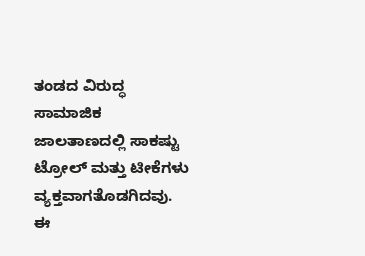ತಂಡದ ವಿರುದ್ಧ ಸಾಮಾಜಿಕ ಜಾಲತಾಣದಲ್ಲಿ ಸಾಕಷ್ಟು ಟ್ರೋಲ್ ಮತ್ತು ಟೀಕೆಗಳು ವ್ಯಕ್ತವಾಗತೊಡಗಿದವು. ಈ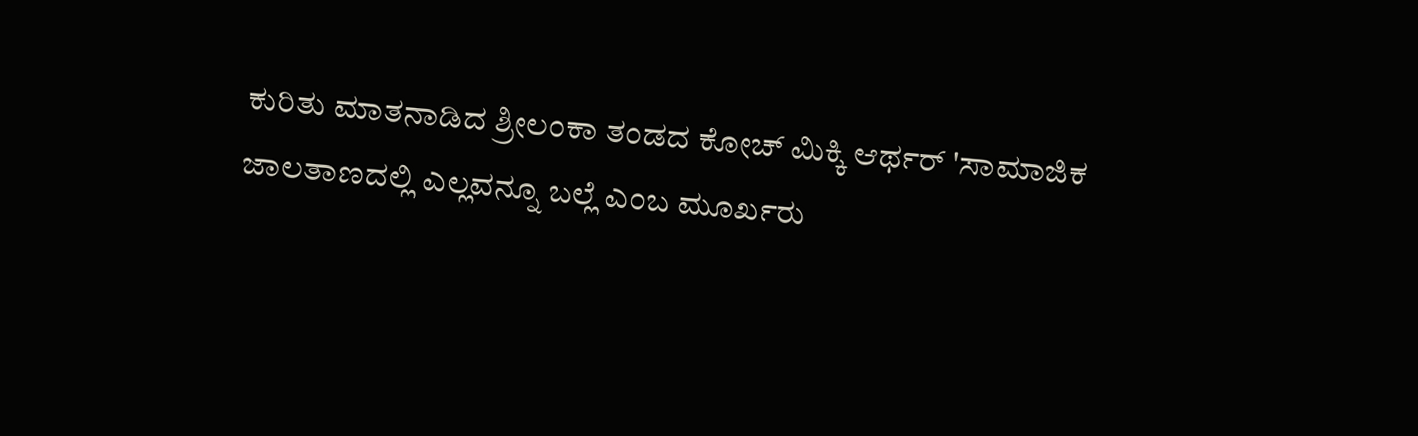ಕುರಿತು ಮಾತನಾಡಿದ ಶ್ರೀಲಂಕಾ ತಂಡದ ಕೋಚ್ ಮಿಕ್ಕಿ ಆರ್ಥರ್ 'ಸಾಮಾಜಿಕ ಜಾಲತಾಣದಲ್ಲಿ ಎಲ್ಲವನ್ನೂ ಬಲ್ಲೆ ಎಂಬ ಮೂರ್ಖರು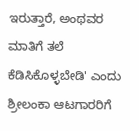ಇರುತ್ತಾರೆ, ಅಂಥವರ ಮಾತಿಗೆ ತಲೆ ಕೆಡಿಸಿಕೊಳ್ಳಬೇಡಿ' ಎಂದು ಶ್ರೀಲಂಕಾ ಆಟಗಾರರಿಗೆ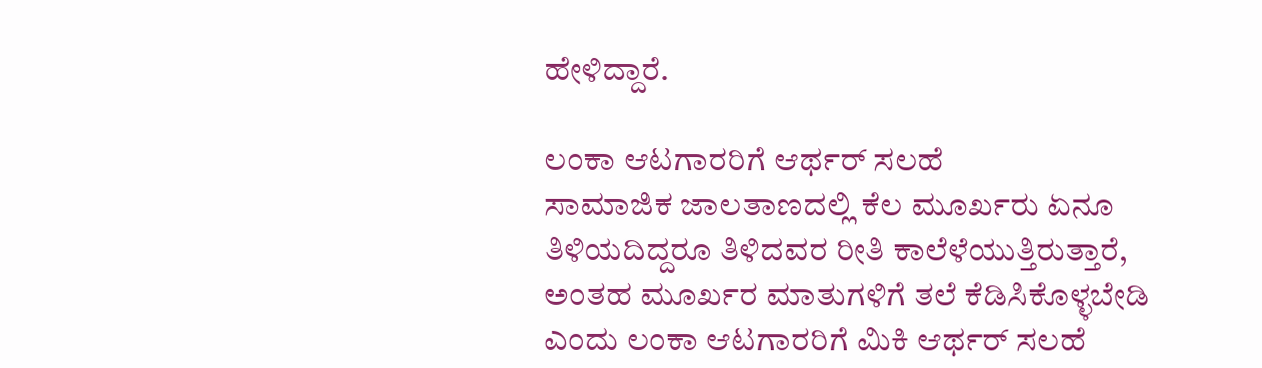ಹೇಳಿದ್ದಾರೆ.

ಲಂಕಾ ಆಟಗಾರರಿಗೆ ಆರ್ಥರ್ ಸಲಹೆ
ಸಾಮಾಜಿಕ ಜಾಲತಾಣದಲ್ಲಿ ಕೆಲ ಮೂರ್ಖರು ಏನೂ ತಿಳಿಯದಿದ್ದರೂ ತಿಳಿದವರ ರೀತಿ ಕಾಲೆಳೆಯುತ್ತಿರುತ್ತಾರೆ, ಅಂತಹ ಮೂರ್ಖರ ಮಾತುಗಳಿಗೆ ತಲೆ ಕೆಡಿಸಿಕೊಳ್ಳಬೇಡಿ ಎಂದು ಲಂಕಾ ಆಟಗಾರರಿಗೆ ಮಿಕಿ ಆರ್ಥರ್ ಸಲಹೆ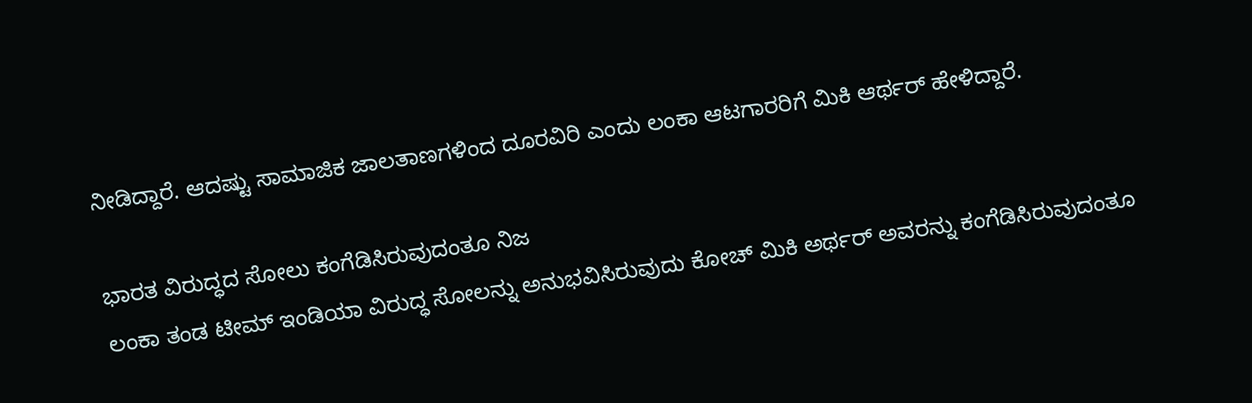ನೀಡಿದ್ದಾರೆ. ಆದಷ್ಟು ಸಾಮಾಜಿಕ ಜಾಲತಾಣಗಳಿಂದ ದೂರವಿರಿ ಎಂದು ಲಂಕಾ ಆಟಗಾರರಿಗೆ ಮಿಕಿ ಆರ್ಥರ್ ಹೇಳಿದ್ದಾರೆ.

ಭಾರತ ವಿರುದ್ಧದ ಸೋಲು ಕಂಗೆಡಿಸಿರುವುದಂತೂ ನಿಜ
ಲಂಕಾ ತಂಡ ಟೀಮ್ ಇಂಡಿಯಾ ವಿರುದ್ಧ ಸೋಲನ್ನು ಅನುಭವಿಸಿರುವುದು ಕೋಚ್ ಮಿಕಿ ಅರ್ಥರ್ ಅವರನ್ನು ಕಂಗೆಡಿಸಿರುವುದಂತೂ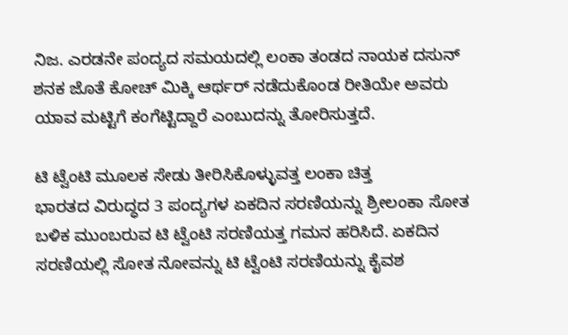ನಿಜ. ಎರಡನೇ ಪಂದ್ಯದ ಸಮಯದಲ್ಲಿ ಲಂಕಾ ತಂಡದ ನಾಯಕ ದಸುನ್ ಶನಕ ಜೊತೆ ಕೋಚ್ ಮಿಕ್ಕಿ ಆರ್ಥರ್ ನಡೆದುಕೊಂಡ ರೀತಿಯೇ ಅವರು ಯಾವ ಮಟ್ಟಿಗೆ ಕಂಗೆಟ್ಟಿದ್ದಾರೆ ಎಂಬುದನ್ನು ತೋರಿಸುತ್ತದೆ.

ಟಿ ಟ್ವೆಂಟಿ ಮೂಲಕ ಸೇಡು ತೀರಿಸಿಕೊಳ್ಳುವತ್ತ ಲಂಕಾ ಚಿತ್ತ
ಭಾರತದ ವಿರುದ್ಧದ 3 ಪಂದ್ಯಗಳ ಏಕದಿನ ಸರಣಿಯನ್ನು ಶ್ರೀಲಂಕಾ ಸೋತ ಬಳಿಕ ಮುಂಬರುವ ಟಿ ಟ್ವೆಂಟಿ ಸರಣಿಯತ್ತ ಗಮನ ಹರಿಸಿದೆ. ಏಕದಿನ ಸರಣಿಯಲ್ಲಿ ಸೋತ ನೋವನ್ನು ಟಿ ಟ್ವೆಂಟಿ ಸರಣಿಯನ್ನು ಕೈವಶ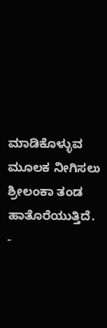ಮಾಡಿಕೊಳ್ಳುವ ಮೂಲಕ ನೀಗಿಸಲು ಶ್ರೀಲಂಕಾ ತಂಡ ಹಾತೊರೆಯುತ್ತಿದೆ.
-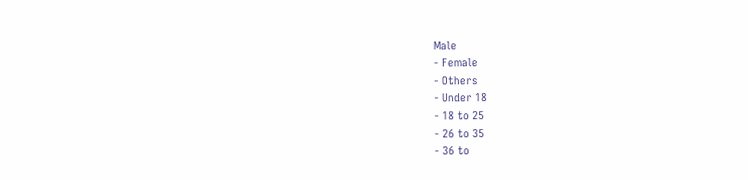Male
- Female
- Others
- Under 18
- 18 to 25
- 26 to 35
- 36 to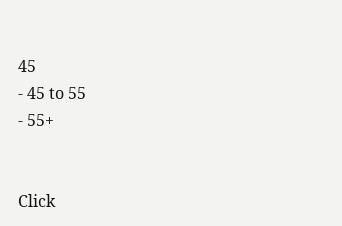45
- 45 to 55
- 55+


Click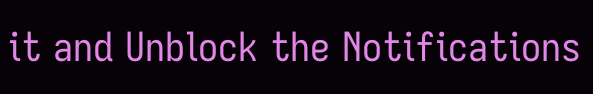it and Unblock the Notifications